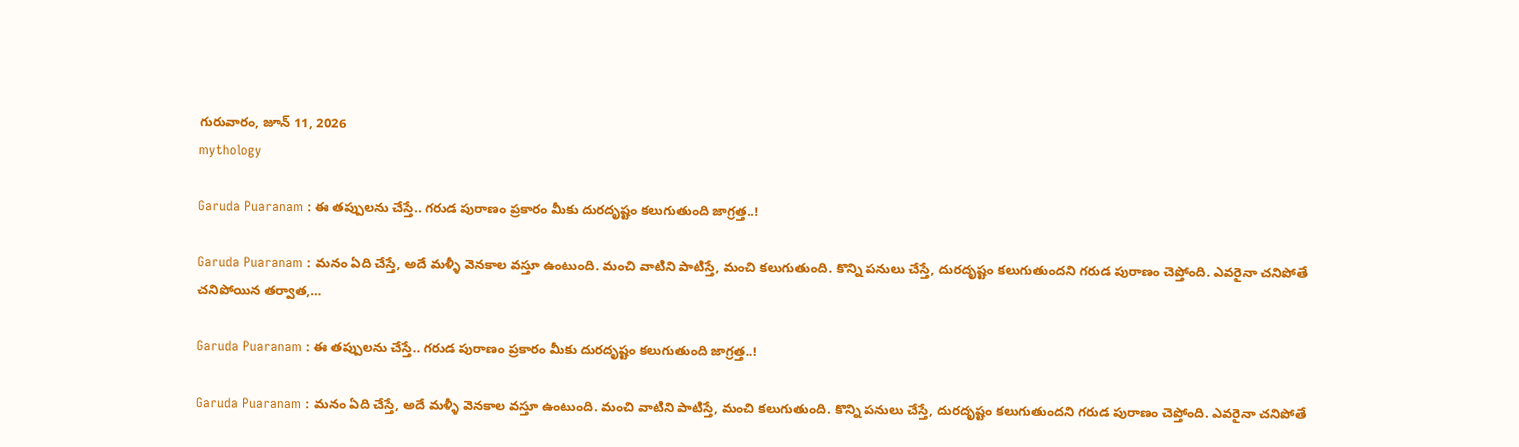గురువారం, జూన్ 11, 2026
mythology

Garuda Puaranam : ఈ త‌ప్పుల‌ను చేస్తే.. గ‌రుడ పురాణం ప్ర‌కారం మీకు దుర‌దృష్టం క‌లుగుతుంది జాగ్ర‌త్త‌..!

Garuda Puaranam : మనం ఏది చేస్తే, అదే మళ్ళీ వెనకాల వస్తూ ఉంటుంది. మంచి వాటిని పాటిస్తే, మంచి కలుగుతుంది. కొన్ని పనులు చేస్తే, దురదృష్టం కలుగుతుందని గరుడ పురాణం చెప్తోంది. ఎవరైనా చనిపోతే చనిపోయిన తర్వాత,…

Garuda Puaranam : ఈ త‌ప్పుల‌ను చేస్తే.. గ‌రుడ పురాణం ప్ర‌కారం మీకు దుర‌దృష్టం క‌లుగుతుంది జాగ్ర‌త్త‌..!

Garuda Puaranam : మనం ఏది చేస్తే, అదే మళ్ళీ వెనకాల వస్తూ ఉంటుంది. మంచి వాటిని పాటిస్తే, మంచి కలుగుతుంది. కొన్ని పనులు చేస్తే, దురదృష్టం కలుగుతుందని గరుడ పురాణం చెప్తోంది. ఎవరైనా చనిపోతే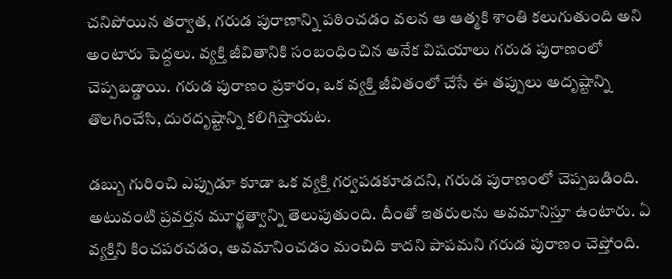చనిపోయిన తర్వాత, గరుడ పురాణాన్ని పఠించడం వలన ఆ ఆత్మకి శాంతి కలుగుతుంది అని అంటారు పెద్దలు. వ్యక్తి జీవితానికి సంబంధించిన అనేక విషయాలు గరుడ పురాణంలో చెప్పబడ్డాయి. గరుడ పురాణం ప్రకారం, ఒక వ్యక్తి జీవితంలో చేసే ఈ తప్పులు అదృష్టాన్ని తొలగించేసి, దురదృష్టాన్ని కలిగిస్తాయట.

డబ్బు గురించి ఎప్పుడూ కూడా ఒక వ్యక్తి గర్వపడకూడదని, గరుడ పురాణంలో చెప్పబడింది. అటువంటి ప్రవర్తన మూర్ఖత్వాన్ని తెలుపుతుంది. దీంతో ఇతరులను అవమానిస్తూ ఉంటారు. ఏ వ్యక్తిని కించపరచడం, అవమానించడం మంచిది కాదని పాపమని గరుడ పురాణం చెప్తోంది.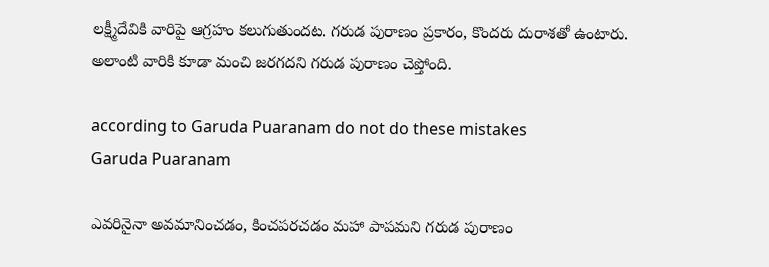లక్ష్మీదేవికి వారిపై ఆగ్రహం కలుగుతుందట. గరుడ పురాణం ప్రకారం, కొందరు దురాశతో ఉంటారు. అలాంటి వారికి కూడా మంచి జరగదని గరుడ పురాణం చెప్తోంది.

according to Garuda Puaranam do not do these mistakes
Garuda Puaranam

ఎవరినైనా అవమానించడం, కించపరచడం మహా పాపమని గరుడ పురాణం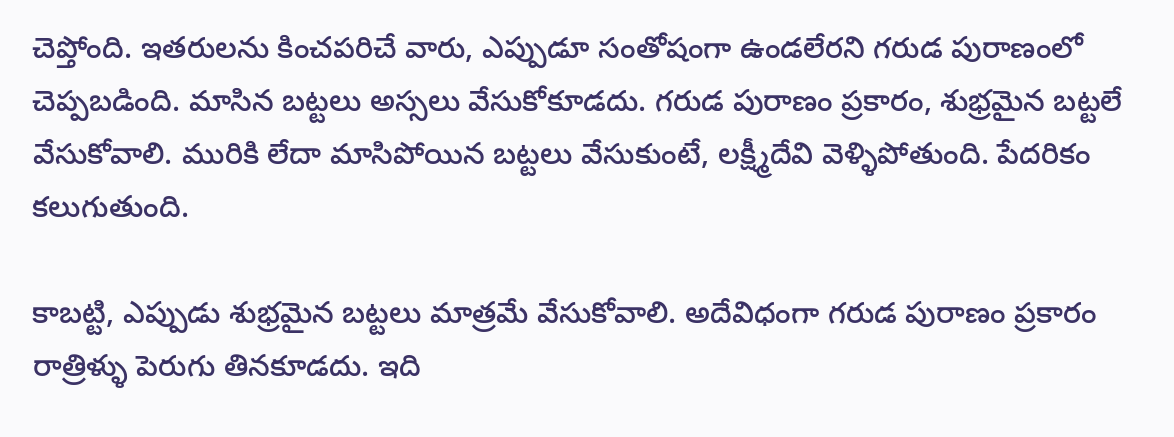చెప్తోంది. ఇతరులను కించపరిచే వారు, ఎప్పుడూ సంతోషంగా ఉండలేరని గరుడ పురాణంలో చెప్పబడింది. మాసిన బట్టలు అస్సలు వేసుకోకూడదు. గరుడ పురాణం ప్రకారం, శుభ్రమైన బట్టలే వేసుకోవాలి. మురికి లేదా మాసిపోయిన బట్టలు వేసుకుంటే, లక్ష్మీదేవి వెళ్ళిపోతుంది. పేదరికం కలుగుతుంది.

కాబట్టి, ఎప్పుడు శుభ్రమైన బట్టలు మాత్రమే వేసుకోవాలి. అదేవిధంగా గరుడ పురాణం ప్రకారం రాత్రిళ్ళు పెరుగు తినకూడదు. ఇది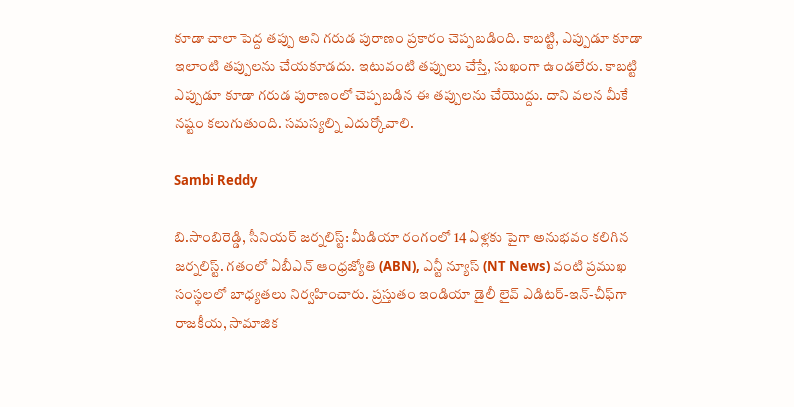కూడా చాలా పెద్ద తప్పు అని గరుడ పురాణం ప్రకారం చెప్పబడింది. కాబట్టి, ఎప్పుడూ కూడా ఇలాంటి తప్పులను చేయకూడదు. ఇటువంటి తప్పులు చేస్తే, సుఖంగా ఉండలేరు. కాబట్టి ఎప్పుడూ కూడా గరుడ పురాణంలో చెప్పబడిన ఈ తప్పులను చేయొద్దు. దాని వలన మీకే నష్టం కలుగుతుంది. సమస్యల్ని ఎదుర్కోవాలి.

Sambi Reddy

బి.సాంబిరెడ్డి, సీనియర్ జర్నలిస్ట్: మీడియా రంగంలో 14 ఏళ్లకు పైగా అనుభవం కలిగిన జర్నలిస్ట్. గతంలో ఏబీఎన్ ఆంధ్ర‌జ్యోతి (ABN), ఎన్టీ న్యూస్ (NT News) వంటి ప్రముఖ సంస్థలలో బాధ్యతలు నిర్వహించారు. ప్రస్తుతం ఇండియా డైలీ లైవ్ ఎడిటర్-ఇన్-చీఫ్‌గా రాజకీయ, సామాజిక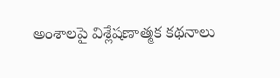అంశాలపై విశ్లేషణాత్మక కథనాలు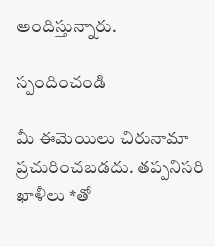అందిస్తున్నారు.

స్పందించండి

మీ ఈమెయిలు చిరునామా ప్రచురించబడదు. తప్పనిసరి ఖాళీలు *తో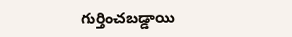గుర్తించబడ్డాయి